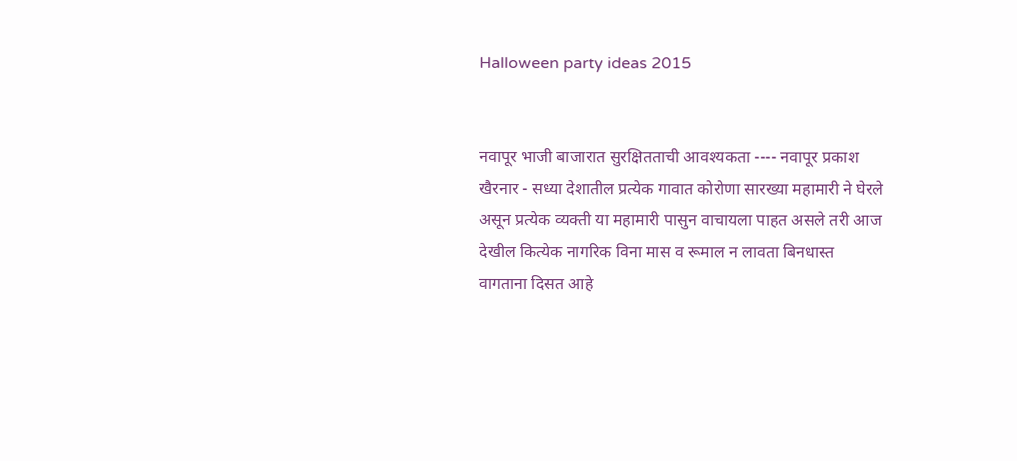Halloween party ideas 2015


नवापूर भाजी बाजारात सुरक्षितताची आवश्यकता ---- नवापूर प्रकाश खैरनार - सध्या देशातील प्रत्येक गावात कोरोणा सारख्या महामारी ने घेरले असून प्रत्येक व्यक्ती या महामारी पासुन वाचायला पाहत असले तरी आज देखील कित्येक नागरिक विना मास व रूमाल न लावता बिनधास्त वागताना दिसत आहे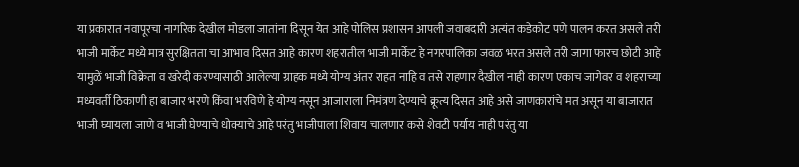या प्रकारात नवापूरचा नागरिक देखील मोडला जातांना दिसून येत आहे पोलिस प्रशासन आपली जवाबदारी अत्यंत कडेकोट पणे पालन करत असले तरी भाजी मार्केट मध्ये मात्र सुरक्षितता चा आभाव दिसत आहे कारण शहरातील भाजी मार्केट हे नगरपालिका जवळ भरत असले तरी जागा फारच छोटी आहे यामुळें भाजी विक्रेता व खरेदी करण्यासाठी आलेल्या ग्राहक मध्ये योग्य अंतर राहत नाहि व तसे राहणार दैखील नाही कारण एकाच जागेवर व शहराच्या मध्यवर्ती ठिकाणी हा बाजार भरणे किंवा भरविणे हे योग्य नसून आजाराला निमंत्रण देण्याचे क्रूत्य दिसत आहे असे जाणकारांचे मत असून या बाजारात भाजी घ्यायला जाणे व भाजी घेण्याचे धोक्याचे आहे परंतु भाजीपाला शिवाय चालणार कसे शेवटी पर्याय नाही परंतु या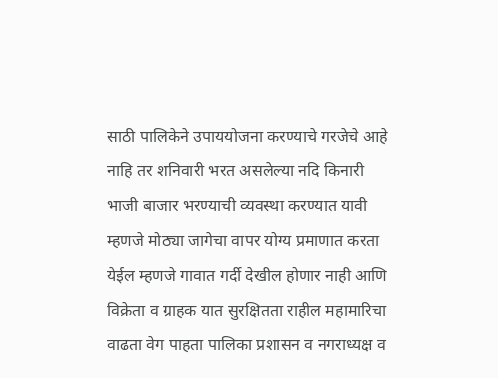साठी पालिकेने उपाययोजना करण्याचे गरजेचे आहे नाहि तर शनिवारी भरत असलेल्या नदि किनारी भाजी बाजार भरण्याची व्यवस्था करण्यात यावी म्हणजे मोठ्या जागेचा वापर योग्य प्रमाणात करता येईल म्हणजे गावात गर्दी देखील होणार नाही आणि विक्रेता व ग्राहक यात सुरक्षितता राहील महामारिचा वाढता वेग पाहता पालिका प्रशासन व नगराध्यक्ष व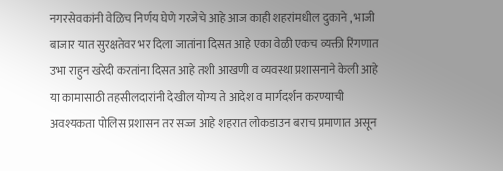नगरसेवकांनी वेळिच निर्णय घेणे गरजेचे आहे आज काही शहरांमधील दुकाने , भाजी बाजार यात सुरक्षतेवर भर दिला जातांना दिसत आहे एका वेळी एकच व्यक्ती रिंगणात उभा राहुन खरेदी करतांना दिसत आहे तशी आखणी व व्यवस्था प्रशासनाने केली आहे या कामासाठी तहसीलदारांनी देखील योग्य ते आदेश व मार्गदर्शन करण्याची अवश्यकता पोलिस प्रशासन तर सज्ज आहे शहरात लोकडाउन बराच प्रमाणात असून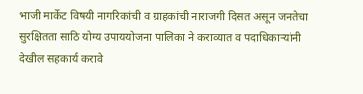भाजी मार्केट विषयी नागरिकांची व ग्राहकांची नाराजगी दिसत असून जनतेचा सुरक्षितता साठि योग्य उपाययोजना पालिका ने कराव्यात व पदाधिकाऱ्यांनी देखील सहकार्य करावे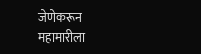जेणेकरून महामारीला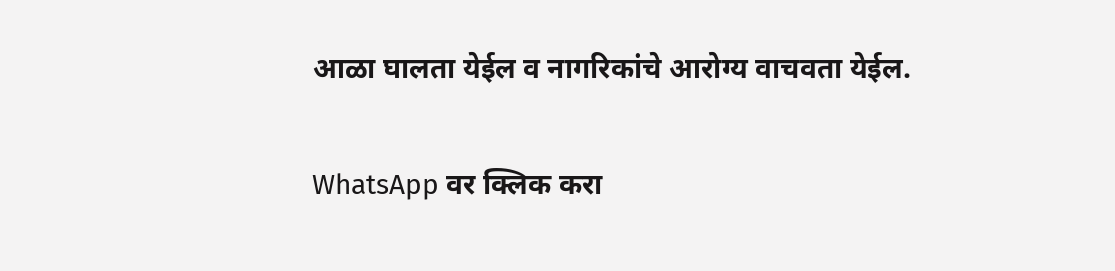आळा घालता येईल व नागरिकांचे आरोग्य वाचवता येईल.

WhatsApp वर क्लिक करा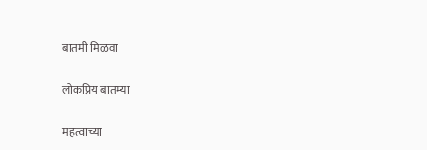बातमी मिळवा

लोकप्रिय बातम्या

महत्वाच्या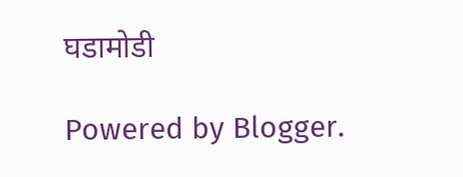घडामोडी

Powered by Blogger.